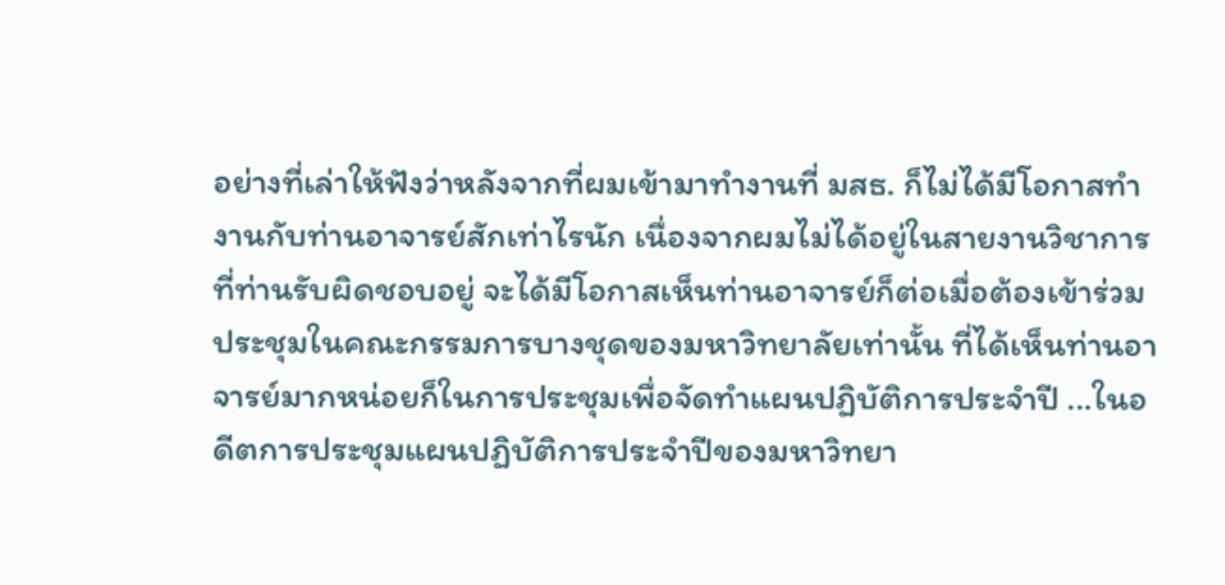อย่างที่เล่าให้ฟังว่าหลังจากที่ผมเข้ามาทำงานที่ มสธ. ก็ไม่ได้มีโอกาสทำงานกับท่านอาจารย์สักเท่าไรนัก เนื่องจากผมไม่ได้อยู่ในสายงานวิชาการที่ท่านรับผิดชอบอยู่ จะได้มีโอกาสเห็นท่านอาจารย์ก็ต่อเมื่อต้องเข้าร่วมประชุมในคณะกรรมการบางชุดของมหาวิทยาลัยเท่านั้น ที่ได้เห็นท่านอาจารย์มากหน่อยก็ในการประชุมเพื่อจัดทำแผนปฏิบัติการประจำปี ...ในอดีตการประชุมแผนปฏิบัติการประจำปีของมหาวิทยา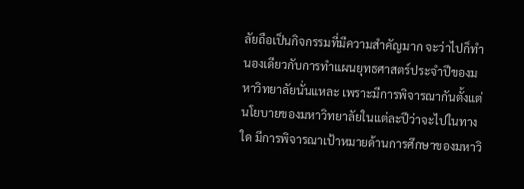ลัยถือเป็นกิจกรรมที่มีความสำคัญมาก จะว่าไปก็ทำนองเดียวกับการทำแผนยุทธศาสตร์ประจำปีของมหาวิทยาลัยนั่นแหละ เพราะมีการพิจารณากันตั้งแต่นโยบายของมหาวิทยาลัยในแต่ละปีว่าจะไปในทางใด มีการพิจารณาเป้าหมายด้านการศึกษาของมหาวิ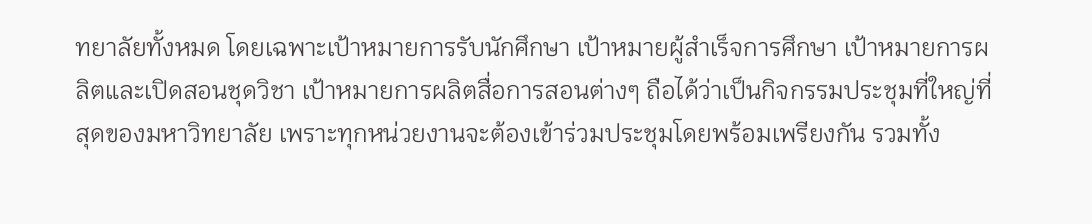ทยาลัยทั้งหมด โดยเฉพาะเป้าหมายการรับนักศึกษา เป้าหมายผู้สำเร็จการศึกษา เป้าหมายการผลิตและเปิดสอนชุดวิชา เป้าหมายการผลิตสื่อการสอนต่างๆ ถือได้ว่าเป็นกิจกรรมประชุมที่ใหญ่ที่สุดของมหาวิทยาลัย เพราะทุกหน่วยงานจะต้องเข้าร่วมประชุมโดยพร้อมเพรียงกัน รวมทั้ง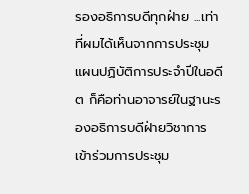รองอธิการบดีทุกฝ่าย ...เท่าที่ผมได้เห็นจากการประชุมแผนปฏิบัติการประจำปีในอดีต ก็คือท่านอาจารย์ในฐานะรองอธิการบดีฝ่ายวิชาการเข้าร่วมการประชุม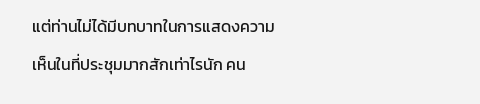แต่ท่านไม่ได้มีบทบาทในการแสดงความเห็นในที่ประชุมมากสักเท่าไรนัก คน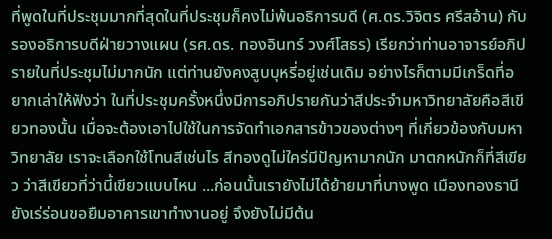ที่พูดในที่ประชุมมากที่สุดในที่ประชุมก็คงไม่พ้นอธิการบดี (ศ.ดร.วิจิตร ศรีสอ้าน) กับรองอธิการบดีฝ่ายวางแผน (รศ.ดร. ทองอินทร์ วงศ์โสธร) เรียกว่าท่านอาจารย์อภิปรายในที่ประชุมไม่มากนัก แต่ท่านยังคงสูบบุหรี่อยู่เช่นเดิม อย่างไรก็ตามมีเกร็ดที่อยากเล่าให้ฟังว่า ในที่ประชุมครั้งหนึ่งมีการอภิปรายกันว่าสีประจำมหาวิทยาลัยคือสีเขียวทองนั้น เมื่อจะต้องเอาไปใช้ในการจัดทำเอกสารข้าวของต่างๆ ที่เกี่ยวข้องกับมหาวิทยาลัย เราจะเลือกใช้โทนสีเช่นไร สีทองดูไม่ใคร่มีปัญหามากนัก มาตกหนักก็ที่สีเขียว ว่าสีเขียวที่ว่านี้เขียวแบบไหน ...ก่อนนั้นเรายังไม่ได้ย้ายมาที่บางพูด เมืองทองธานี ยังเร่ร่อนขอยืมอาคารเขาทำงานอยู่ จึงยังไม่มีต้น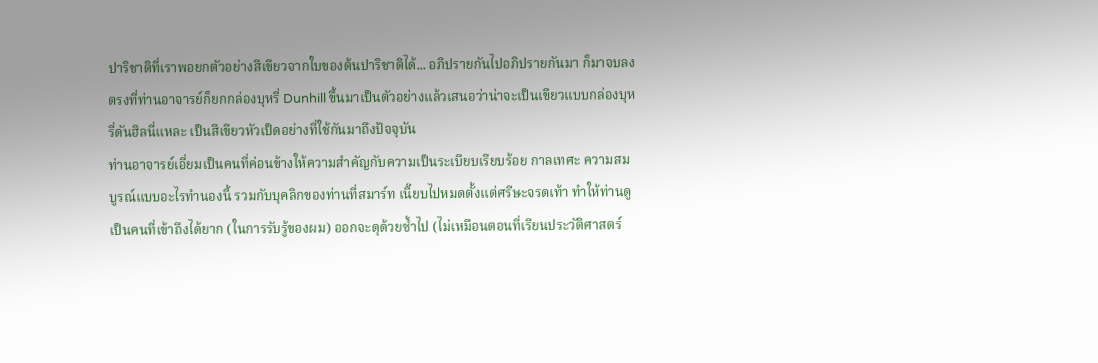ปาริชาติที่เราพอยกตัวอย่างสีเขียวจากใบของต้นปาริชาติได้... อภิปรายกันไปอภิปรายกันมา ก็มาจบลงตรงที่ท่านอาจารย์ก็ยกกล่องบุหรี่ Dunhill ขึ้นมาเป็นตัวอย่างแล้วเสนอว่าน่าจะเป็นเขียวแบบกล่องบุหรี่ดันฮิลนี่แหละ เป็นสีเขียวหัวเป็ดอย่างที่ใช้กันมาถึงปัจจุบัน
ท่านอาจารย์เอี่ยมเป็นคนที่ค่อนข้างให้ความสำคัญกับความเป็นระเบียบเรียบร้อย กาลเทศะ ความสมบูรณ์แบบอะไรทำนองนี้ รวมกับบุคลิกของท่านที่สมาร์ท เนี๊ยบไปหมดตั้งแต่ศรีษะจรดเท้า ทำให้ท่านดูเป็นคนที่เข้าถึงได้ยาก (ในการรับรู้ของผม) ออกจะดุด้วยซ้ำไป (ไม่เหมือนตอนที่เรียนประวัติศาสตร์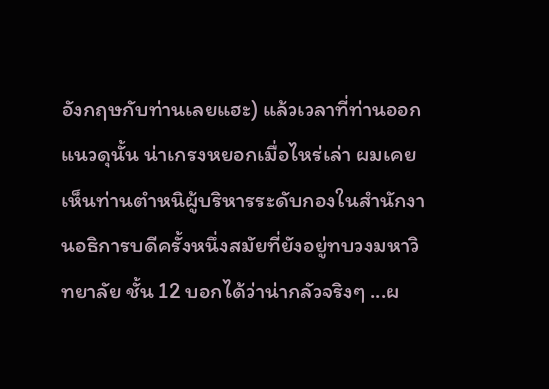อังกฤษกับท่านเลยแฮะ) แล้วเวลาที่ท่านออกแนวดุนั้น น่าเกรงหยอกเมื่อไหร่เล่า ผมเคยเห็นท่านตำหนิผู้บริหารระดับกองในสำนักงานอธิการบดีครั้งหนึ่งสมัยที่ยังอยู่ทบวงมหาวิทยาลัย ชั้น 12 บอกได้ว่าน่ากลัวจริงๆ ...ผ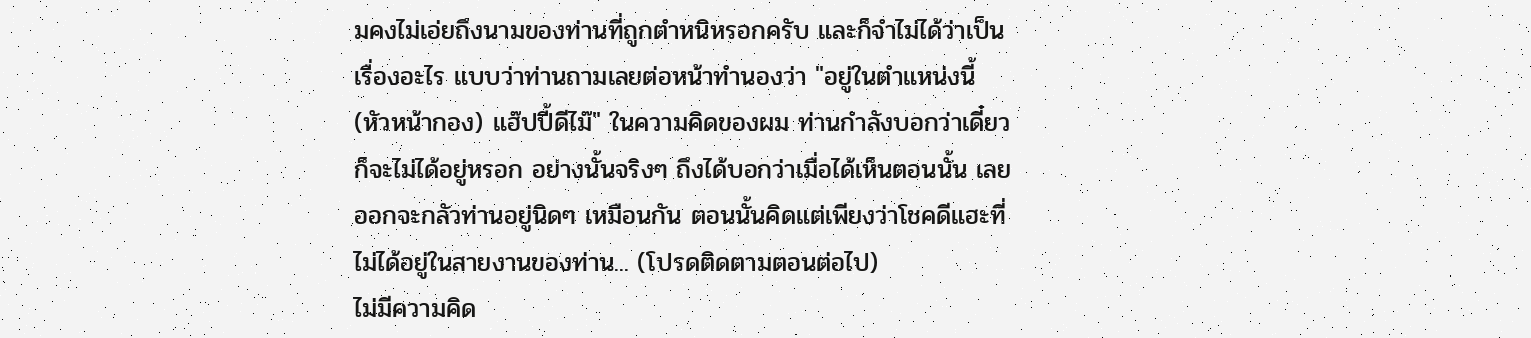มคงไม่เอ่ยถึงนามของท่านที่ถูกตำหนิหรอกครับ และก็จำไม่ได้ว่าเป็นเรื่องอะไร แบบว่าท่านถามเลยต่อหน้าทำนองว่า "อยู่ในตำแหน่งนี้ (หัวหน้ากอง) แฮ๊ปปี้ดีไม๊" ในความคิดของผม ท่านกำลังบอกว่าเดี๋ยวก็จะไม่ได้อยู่หรอก อย่างนั้นจริงๆ ถึงได้บอกว่าเมื่อได้เห็นตอนนั้น เลยออกจะกลัวท่านอยู่นิดๆ เหมือนกัน ตอนนั้นคิดแต่เพียงว่าโชคดีแฮะที่ไม่ได้อยู่ในสายงานของท่าน... (โปรดติดตามตอนต่อไป)
ไม่มีความคิด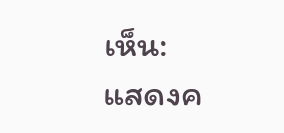เห็น:
แสดงค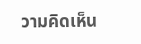วามคิดเห็น